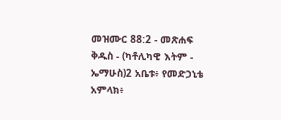መዝሙር 88:2 - መጽሐፍ ቅዱስ - (ካቶሊካዊ እትም - ኤማሁስ)2 አቤቱ፥ የመድኃኒቴ አምላክ፥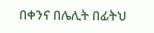በቀንና በሌሊት በፊትህ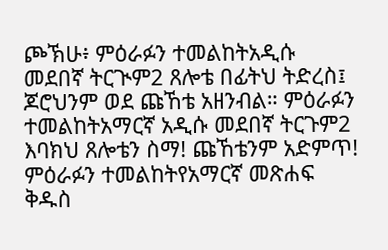ጮኽሁ፥ ምዕራፉን ተመልከትአዲሱ መደበኛ ትርጒም2 ጸሎቴ በፊትህ ትድረስ፤ ጆሮህንም ወደ ጩኸቴ አዘንብል። ምዕራፉን ተመልከትአማርኛ አዲሱ መደበኛ ትርጉም2 እባክህ ጸሎቴን ስማ! ጩኸቴንም አድምጥ! ምዕራፉን ተመልከትየአማርኛ መጽሐፍ ቅዱስ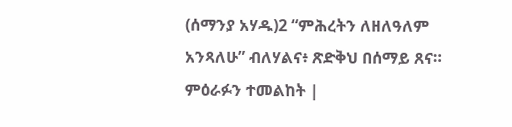(ሰማንያ አሃዱ)2 “ምሕረትን ለዘለዓለም አንጻለሁ” ብለሃልና፥ ጽድቅህ በሰማይ ጸና። ምዕራፉን ተመልከት |